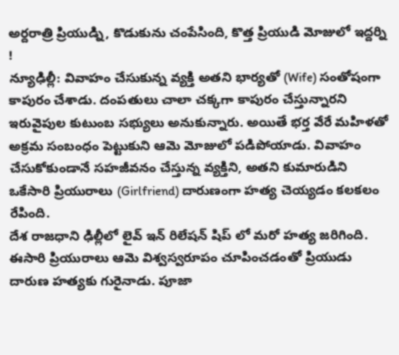అర్దరాత్రి ప్రియుడ్ని, కొడుకును చంపేసింది, కొత్త ప్రియుడి మోజులో ఇద్దర్ని !
న్యూఢిల్లీ: వివాహం చేసుకున్న వ్యక్తి అతని భార్యతో (Wife) సంతోషంగా కాపురం చేశాడు. దంపతులు చాలా చక్కగా కాపురం చేస్తున్నారని ఇరువైపుల కుటుంబ సభ్యులు అనుకున్నారు. అయితే భర్త వేరే మహిళతో అక్రమ సంబంధం పెట్టుకుని ఆమె మోజులో పడిపోయాడు. వివాహం చేసుకోకుండానే సహజీవనం చేస్తున్న వ్యక్తిని, అతని కుమారుడిని ఒకేసారి ప్రియురాలు (Girlfriend) దారుణంగా హత్య చెయ్యడం కలకలం రేపింది.
దేశ రాజధాని ఢిల్లీలో లైవ్ ఇన్ రిలేషన్ షిప్ లో మరో హత్య జరిగింది. ఈసారి ప్రియురాలు ఆమె విశ్వస్వరూపం చూపించడంతో ప్రియుడు దారుణ హత్యకు గురైనాడు. పూజా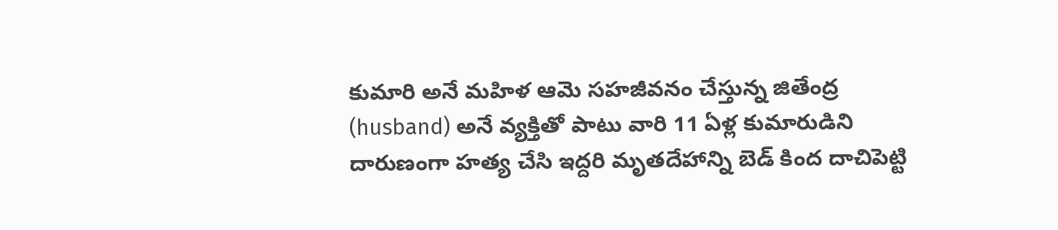కుమారి అనే మహిళ ఆమె సహజీవనం చేస్తున్న జితేంద్ర (husband) అనే వ్యక్తితో పాటు వారి 11 ఏళ్ల కుమారుడిని దారుణంగా హత్య చేసి ఇద్దరి మృతదేహాన్ని బెడ్ కింద దాచిపెట్టి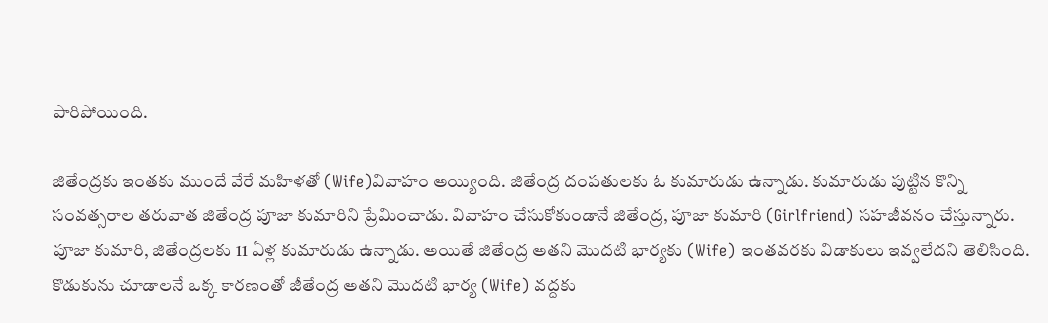పారిపోయింది.

జితేంద్రకు ఇంతకు ముందే వేరే మహిళతో (Wife)వివాహం అయ్యింది. జితేంద్ర దంపతులకు ఓ కుమారుడు ఉన్నాడు. కుమారుడు పుట్టిన కొన్ని సంవత్సరాల తరువాత జితేంద్ర పూజా కుమారిని ప్రేమించాడు. వివాహం చేసుకోకుండానే జితేంద్ర, పూజా కుమారి (Girlfriend) సహజీవనం చేస్తున్నారు. పూజా కుమారి, జితేంద్రలకు 11 ఏళ్ల కుమారుడు ఉన్నాడు. అయితే జితేంద్ర అతని మొదటి భార్యకు (Wife) ఇంతవరకు విడాకులు ఇవ్వలేదని తెలిసింది.
కొడుకును చూడాలనే ఒక్క కారణంతో జీతేంద్ర అతని మొదటి భార్య (Wife) వద్దకు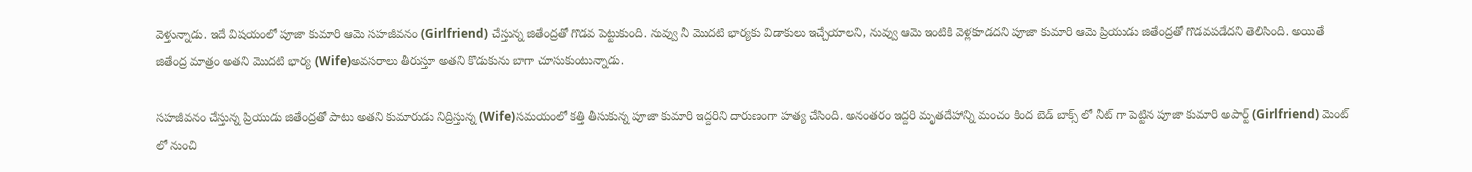వెళ్తున్నాడు. ఇదే విషయంలో పూజా కుమారి ఆమె సహజీవనం (Girlfriend) చేస్తున్న జితేంద్రతో గొడవ పెట్టుకుంది. నువ్వు నీ మొదటి భార్యకు విడాకులు ఇచ్చేయాలని, నువ్వు ఆమె ఇంటికి వెళ్లకూడదని పూజా కుమారి ఆమె ప్రియుడు జితేంద్రతో గొడవపడేదని తెలిసింది. అయితే జితేంద్ర మాత్రం అతని మొదటి భార్య (Wife)అవసరాలు తీరుస్తూ అతని కొడుకును బాగా చూసుకుంటున్నాడు.

సహజీవనం చేస్తున్న ప్రియుడు జితేంద్రతో పాటు అతని కుమారుడు నిద్రిస్తున్న (Wife)సమయంలో కత్తి తీసుకున్న పూజా కుమారి ఇద్దరిని దారుణంగా హత్య చేసింది. అనంతరం ఇద్దరి మృతదేహాన్ని మంచం కింద బెడ్ బాక్స్ లో నీట్ గా పెట్టిన పూజా కుమారి అపార్ట్ (Girlfriend) మెంట్ లో నుంచి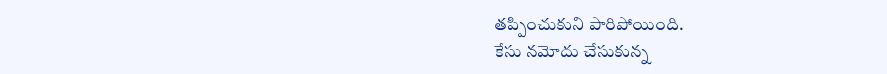తప్పించుకుని పారిపోయింది.
కేసు నమోదు చేసుకున్న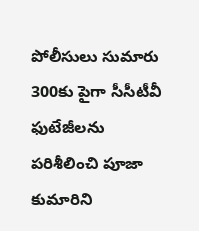పోలీసులు సుమారు 300కు పైగా సీసీటీవీ ఫుటేజీలను పరిశీలించి పూజా కుమారిని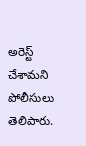అరెస్ట్ చేశామని పోలీసులు తెలిపారు.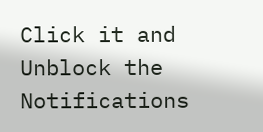Click it and Unblock the Notifications